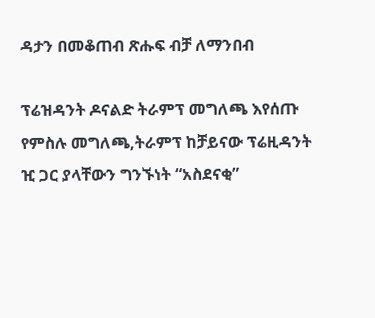ዳታን በመቆጠብ ጽሑፍ ብቻ ለማንበብ

ፕሬዝዳንት ዶናልድ ትራምፕ መግለጫ እየሰጡ
የምስሉ መግለጫ,ትራምፕ ከቻይናው ፕሬዚዳንት ዢ ጋር ያላቸውን ግንኙነት “አስደናቂ”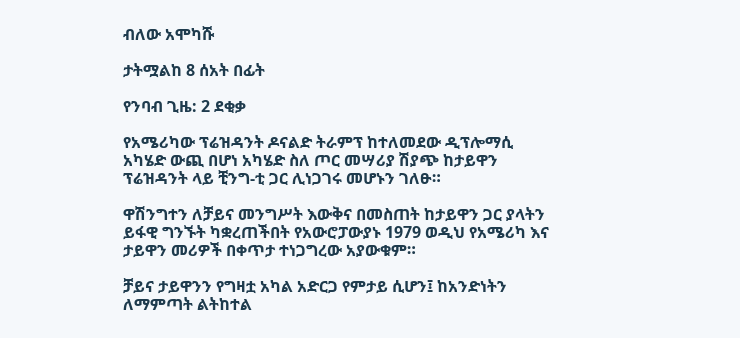ብለው አሞካሹ

ታትሟልከ 8 ሰአት በፊት

የንባብ ጊዜ: 2 ደቂቃ

የአሜሪካው ፕሬዝዳንት ዶናልድ ትራምፕ ከተለመደው ዲፕሎማሲ አካሄድ ውጪ በሆነ አካሄድ ስለ ጦር መሣሪያ ሽያጭ ከታይዋን ፕሬዝዳንት ላይ ቺንግ-ቲ ጋር ሊነጋገሩ መሆኑን ገለፁ።

ዋሽንግተን ለቻይና መንግሥት እውቅና በመስጠት ከታይዋን ጋር ያላትን ይፋዊ ግንኙት ካቋረጠችበት የአውሮፓውያኑ 1979 ወዲህ የአሜሪካ እና ታይዋን መሪዎች በቀጥታ ተነጋግረው አያውቁም።

ቻይና ታይዋንን የግዛቷ አካል አድርጋ የምታይ ሲሆን፤ ከአንድነትን ለማምጣት ልትከተል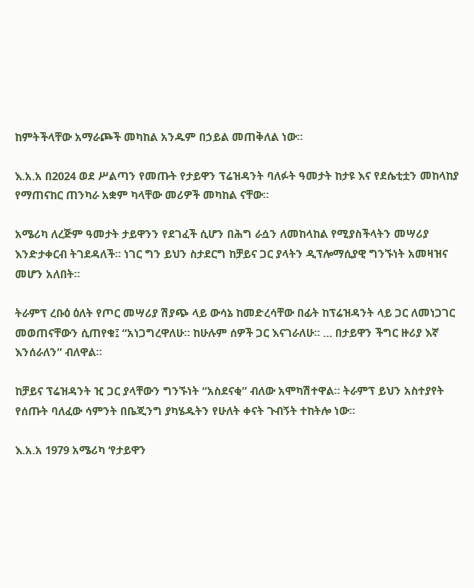ከምትችላቸው አማራጮች መካከል አንዱም በኃይል መጠቅለል ነው።

እ.አ.አ በ2024 ወደ ሥልጣን የመጡት የታይዋን ፕሬዝዳንት ባለፉት ዓመታት ከታዩ እና የደሴቲቷን መከላከያ የማጠናከር ጠንካራ አቋም ካላቸው መሪዎች መካከል ናቸው።

አሜሪካ ለረጅም ዓመታት ታይዋንን የደገፈች ሲሆን በሕግ ራሷን ለመከላከል የሚያስችላትን መሣሪያ እንድታቀርብ ትገደዳለች። ነገር ግን ይህን ስታደርግ ከቻይና ጋር ያላትን ዲፕሎማሲያዊ ግንኙነት አመዛዝና መሆን አለበት።

ትራምፕ ረቡዕ ዕለት የጦር መሣሪያ ሽያጭ ላይ ውሳኔ ከመድረሳቸው በፊት ከፕሬዝዳንት ላይ ጋር ለመነጋገር መወጠናቸውን ሲጠየቁ፤ “አነጋግረዋለሁ። ከሁሉም ሰዎች ጋር እናገራለሁ። … በታይዋን ችግር ዙሪያ እኛ እንሰራለን” ብለዋል።

ከቻይና ፕሬዝዳንት ዢ ጋር ያላቸውን ግንኙነት “አስደናቂ” ብለው አሞካሽተዋል። ትራምፕ ይህን አስተያየት የሰጡት ባለፈው ሳምንት በቤጂንግ ያካሄዱትን የሁለት ቀናት ጉብኝት ተከትሎ ነው።

እ.አ.አ 1979 አሜሪካ ‘የታይዋን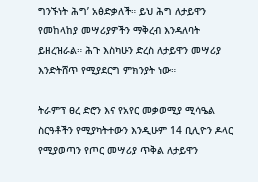ግንኙነት ሕግ’ አፅድቃለች። ይህ ሕግ ለታይዋን የመከላከያ መሣሪያዎችን ማቅረብ እንዳለባት ይዘረዝራል። ሕጉ እስካሁን ድረስ ለታይዋን መሣሪያ እንድትሸጥ የሚያደርግ ምክንያት ነው።

ትራምፕ ፀረ ድሮን እና የአየር መቃወሚያ ሚሳዔል ስርዓቶችን የሚያካትተውን እንዲሁም 14 ቢሊዮን ዶላር የሚያወጣን የጦር መሣሪያ ጥቅል ለታይዋን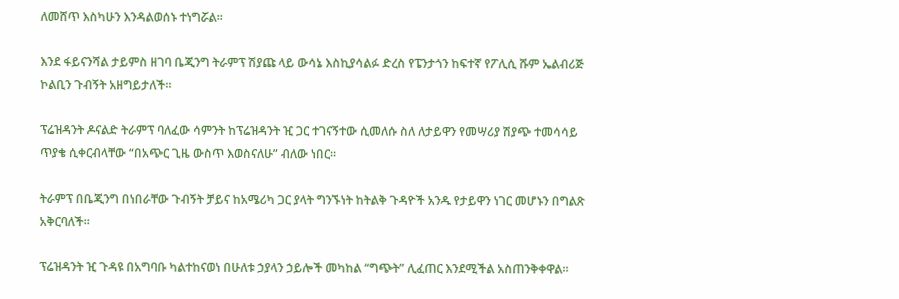ለመሸጥ እስካሁን እንዳልወሰኑ ተነግሯል።

እንደ ፋይናንሻል ታይምስ ዘገባ ቤጂንግ ትራምፕ ሽያጩ ላይ ውሳኔ እስኪያሳልፉ ድረስ የፔንታጎን ከፍተኛ የፖሊሲ ሹም ኤልብሪጅ ኮልቢን ጉብኝት አዘግይታለች።

ፕሬዝዳንት ዶናልድ ትራምፕ ባለፈው ሳምንት ከፕሬዝዳንት ዢ ጋር ተገናኝተው ሲመለሱ ስለ ለታይዋን የመሣሪያ ሽያጭ ተመሳሳይ ጥያቄ ሲቀርብላቸው “በአጭር ጊዜ ውስጥ እወስናለሁ” ብለው ነበር።

ትራምፕ በቤጂንግ በነበራቸው ጉብኝት ቻይና ከአሜሪካ ጋር ያላት ግንኙነት ከትልቅ ጉዳዮች አንዱ የታይዋን ነገር መሆኑን በግልጽ አቅርባለች።

ፕሬዝዳንት ዢ ጉዳዩ በአግባቡ ካልተከናወነ በሁለቱ ኃያላን ኃይሎች መካከል “ግጭት” ሊፈጠር እንደሚችል አስጠንቅቀዋል።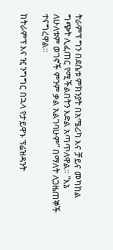ትራምፕ ግን በደሴቱ ምክንያት በአሜሪካ እና ቻይና መካከል ግጭት ሊፈጠር የሚችልበትን እድል አጣጥለዋል። “እኔ ለሁለቱም ወገኖች ምንም ቃል አልገባሁም” በማለት ለጋዜጠኞች ተናግረዋል።

ከትራምፕ እና ዢ ንግግር በኋላ የታይዋኑ ፕሬዝዳንት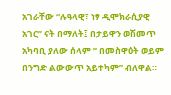አገራቸው “ሉዓላዊ፣ ነፃ ዲሞክራሲያዊ አገር” ናት በማለት፤ በታይዋን ወሽመጥ አካባቢ ያለው ሰላም ” በመስዋዕት ወይም በንግድ ልውውጥ አይተካም” ብለዋል።